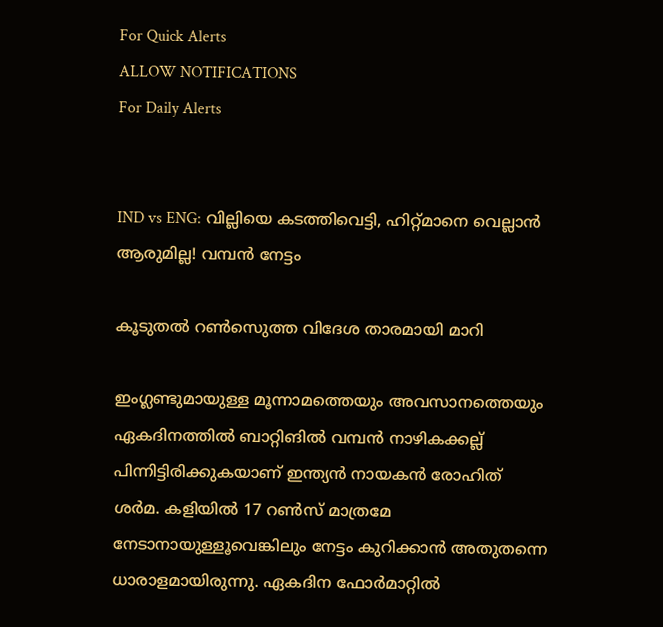For Quick Alerts
ALLOW NOTIFICATIONS
For Daily Alerts


IND vs ENG: വില്ലിയെ കടത്തിവെട്ടി, ഹിറ്റ്മാനെ വെല്ലാന്‍ ആരുമില്ല! വമ്പന്‍ നേട്ടം

കൂടുതല്‍ റണ്‍സെുത്ത വിദേശ താരമായി മാറി

ഇംഗ്ലണ്ടുമായുള്ള മൂന്നാമത്തെയും അവസാനത്തെയും ഏകദിനത്തില്‍ ബാറ്റിങില്‍ വമ്പന്‍ നാഴികക്കല്ല് പിന്നിട്ടിരിക്കുകയാണ് ഇന്ത്യന്‍ നായകന്‍ രോഹിത് ശര്‍മ. കളിയില്‍ 17 റണ്‍സ് മാത്രമേ നേടാനായുള്ളൂവെങ്കിലും നേട്ടം കുറിക്കാന്‍ അതുതന്നെ ധാരാളമായിരുന്നു. ഏകദിന ഫോര്‍മാറ്റില്‍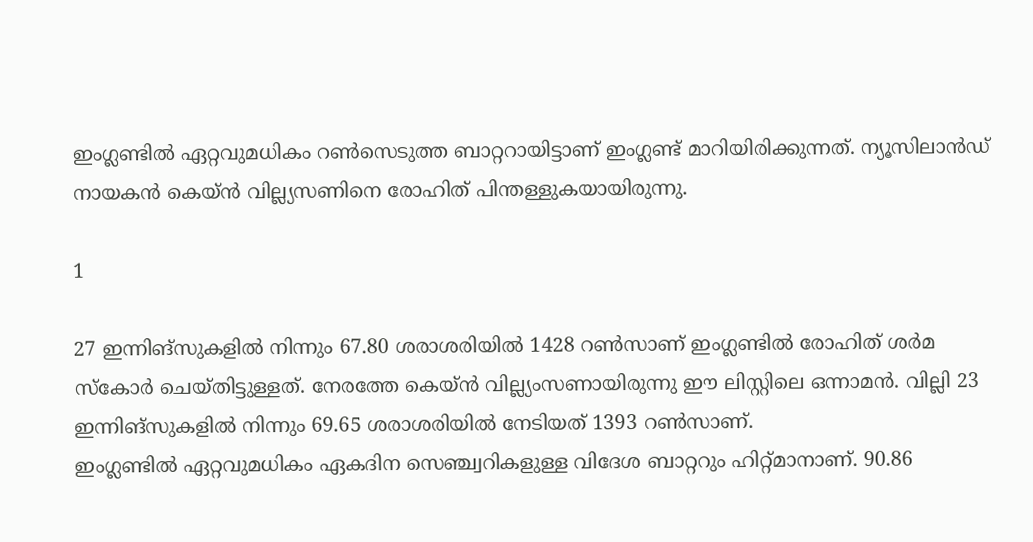ഇംഗ്ലണ്ടില്‍ ഏറ്റവുമധികം റണ്‍സെടുത്ത ബാറ്ററായിട്ടാണ് ഇംഗ്ലണ്ട് മാറിയിരിക്കുന്നത്. ന്യൂസിലാന്‍ഡ് നായകന്‍ കെയ്ന്‍ വില്ല്യസണിനെ രോഹിത് പിന്തള്ളുകയായിരുന്നു.

1

27 ഇന്നിങ്‌സുകളില്‍ നിന്നും 67.80 ശരാശരിയില്‍ 1428 റണ്‍സാണ് ഇംഗ്ലണ്ടില്‍ രോഹിത് ശര്‍മ സ്‌കോര്‍ ചെയ്തിട്ടുള്ളത്. നേരത്തേ കെയ്ന്‍ വില്ല്യംസണായിരുന്നു ഈ ലിസ്റ്റിലെ ഒന്നാമന്‍. വില്ലി 23 ഇന്നിങ്‌സുകളില്‍ നിന്നും 69.65 ശരാശരിയില്‍ നേടിയത് 1393 റണ്‍സാണ്.
ഇംഗ്ലണ്ടില്‍ ഏറ്റവുമധികം ഏകദിന സെഞ്ച്വറികളുള്ള വിദേശ ബാറ്ററും ഹിറ്റ്മാനാണ്. 90.86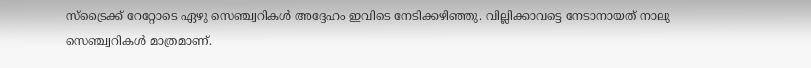സ്‌ട്രൈക്ക് റേറ്റോടെ ഏഴു സെഞ്ച്വറികള്‍ അദ്ദേഹം ഇവിടെ നേടിക്കഴിഞ്ഞു. വില്ലിക്കാവട്ടെ നേടാനായത് നാലു സെഞ്ച്വറികള്‍ മാത്രമാണ്.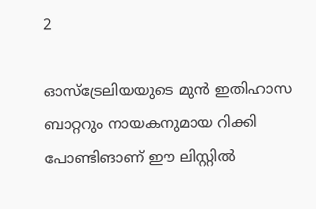2

ഓസ്‌ട്രേലിയയുടെ മുന്‍ ഇതിഹാസ ബാറ്ററും നായകനുമായ റിക്കി പോണ്ടിങാണ് ഈ ലിസ്റ്റില്‍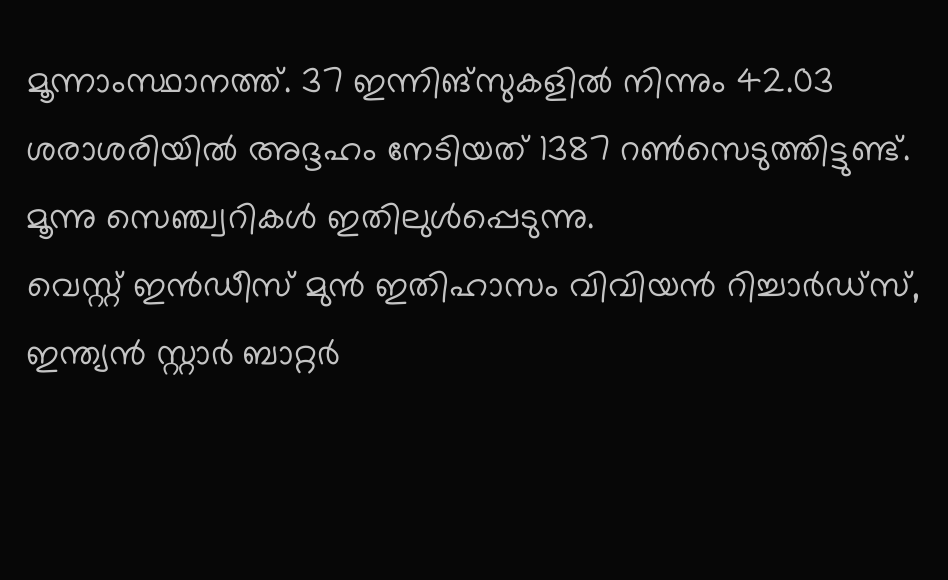മൂന്നാംസ്ഥാനത്ത്. 37 ഇന്നിങ്‌സുകളില്‍ നിന്നും 42.03 ശരാശരിയില്‍ അദ്ദഹം നേടിയത് 1387 റണ്‍സെടുത്തിട്ടുണ്ട്. മൂന്നു സെഞ്ച്വറികള്‍ ഇതിലുള്‍പ്പെടുന്നു.
വെസ്റ്റ് ഇന്‍ഡീസ് മുന്‍ ഇതിഹാസം വിവിയന്‍ റിച്ചാര്‍ഡ്‌സ്, ഇന്ത്യന്‍ സ്റ്റാര്‍ ബാറ്റര്‍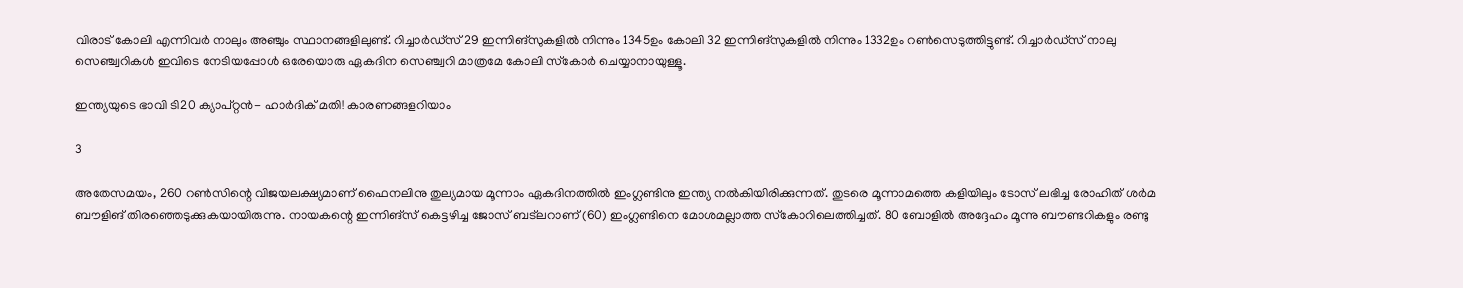വിരാട് കോലി എന്നിവര്‍ നാലും അഞ്ചും സ്ഥാനങ്ങളിലുണ്ട്. റിച്ചാര്‍ഡ്‌സ് 29 ഇന്നിങ്‌സുകളില്‍ നിന്നും 1345ഉം കോലി 32 ഇന്നിങ്‌സുകളില്‍ നിന്നും 1332ഉം റണ്‍സെടുത്തിട്ടുണ്ട്. റിച്ചാര്‍ഡ്‌സ് നാലു സെഞ്ച്വറികള്‍ ഇവിടെ നേടിയപ്പോള്‍ ഒരേയൊരു ഏകദിന സെഞ്ച്വറി മാത്രമേ കോലി സ്‌കോര്‍ ചെയ്യാനായുള്ളൂ.

ഇന്ത്യയുടെ ഭാവി ടി20 ക്യാപ്റ്റന്‍- ഹാര്‍ദിക് മതി! കാരണങ്ങളറിയാം

3

അതേസമയം, 260 റണ്‍സിന്റെ വിജയലക്ഷ്യമാണ് ഫൈനലിനു തുല്യമായ മൂന്നാം ഏകദിനത്തില്‍ ഇംഗ്ലണ്ടിനു ഇന്ത്യ നല്‍കിയിരിക്കുന്നത്. തുടരെ മൂന്നാമത്തെ കളിയിലും ടോസ് ലഭിച്ച രോഹിത് ശര്‍മ ബൗളിങ് തിരഞ്ഞെടുക്കുകയായിരുന്നു. നായകന്റെ ഇന്നിങ്‌സ് കെട്ടഴിച്ച ജോസ് ബട്‌ലറാണ് (60) ഇംഗ്ലണ്ടിനെ മോശമല്ലാത്ത സ്‌കോറിലെത്തിച്ചത്. 80 ബോളില്‍ അദ്ദേഹം മൂന്നു ബൗണ്ടറികളും രണ്ടു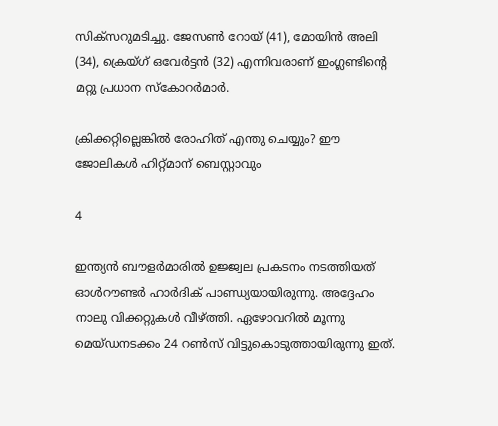സിക്‌സറുമടിച്ചു. ജേസണ്‍ റോയ് (41), മോയിന്‍ അലി (34), ക്രെയ്ഗ് ഒവേര്‍ട്ടന്‍ (32) എന്നിവരാണ് ഇംഗ്ലണ്ടിന്റെ മറ്റു പ്രധാന സ്‌കോറര്‍മാര്‍.

ക്രിക്കറ്റില്ലെങ്കില്‍ രോഹിത് എന്തു ചെയ്യും? ഈ ജോലികള്‍ ഹിറ്റ്മാന് ബെസ്റ്റാവും

4

ഇന്ത്യന്‍ ബൗളര്‍മാരില്‍ ഉജ്ജ്വല പ്രകടനം നടത്തിയത് ഓള്‍റൗണ്ടര്‍ ഹാര്‍ദിക് പാണ്ഡ്യയായിരുന്നു. അദ്ദേഹം നാലു വിക്കറ്റുകള്‍ വീഴ്ത്തി. ഏഴോവറില്‍ മൂന്നു മെയ്ഡനടക്കം 24 റണ്‍സ് വിട്ടുകൊടുത്തായിരുന്നു ഇത്.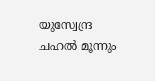യുസ്വേന്ദ്ര ചഹല്‍ മൂന്നും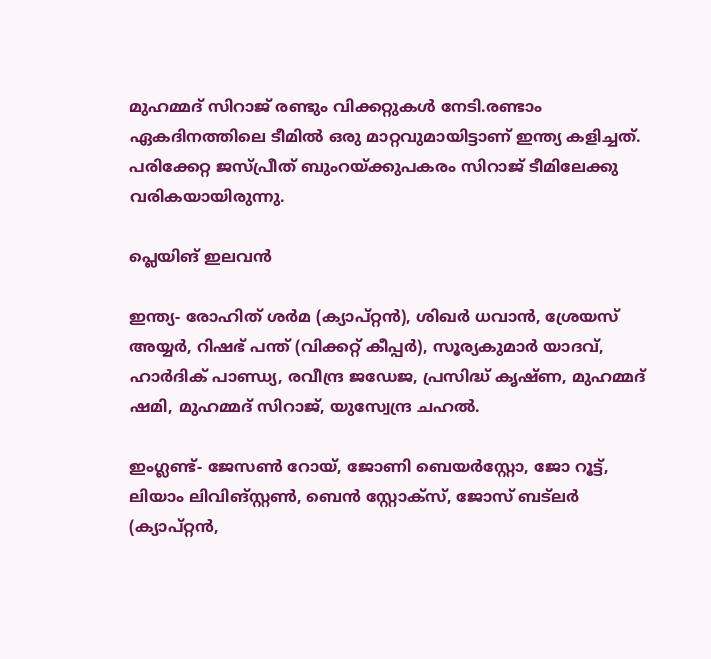മുഹമ്മദ് സിറാജ് രണ്ടും വിക്കറ്റുകള്‍ നേടി.രണ്ടാം ഏകദിനത്തിലെ ടീമില്‍ ഒരു മാറ്റവുമായിട്ടാണ് ഇന്ത്യ കളിച്ചത്. പരിക്കേറ്റ ജസ്പ്രീത് ബുംറയ്ക്കുപകരം സിറാജ് ടീമിലേക്കു വരികയായിരുന്നു.

പ്ലെയിങ് ഇലവന്‍

ഇന്ത്യ- രോഹിത് ശര്‍മ (ക്യാപ്റ്റന്‍), ശിഖര്‍ ധവാന്‍, ശ്രേയസ് അയ്യര്‍, റിഷഭ് പന്ത് (വിക്കറ്റ് കീപ്പര്‍), സൂര്യകുമാര്‍ യാദവ്, ഹാര്‍ദിക് പാണ്ഡ്യ, രവീന്ദ്ര ജഡേജ, പ്രസിദ്ധ് കൃഷ്ണ, മുഹമ്മദ് ഷമി, മുഹമ്മദ് സിറാജ്, യുസ്വേന്ദ്ര ചഹല്‍.

ഇംഗ്ലണ്ട്- ജേസണ്‍ റോയ്, ജോണി ബെയര്‍സ്റ്റോ, ജോ റൂട്ട്, ലിയാം ലിവിങ്സ്റ്റണ്‍, ബെന്‍ സ്റ്റോക്സ്, ജോസ് ബട്ലര്‍ (ക്യാപ്റ്റന്‍,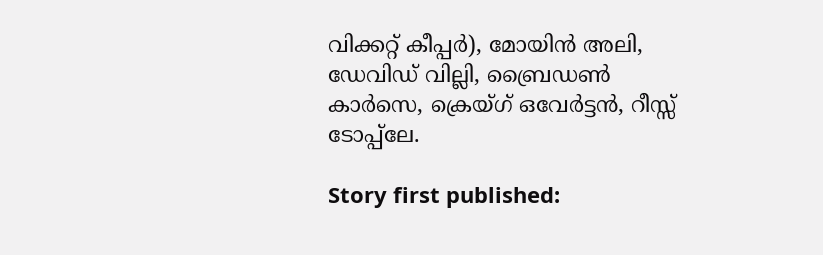വിക്കറ്റ് കീപ്പര്‍), മോയിന്‍ അലി, ഡേവിഡ് വില്ലി, ബ്രൈഡണ്‍ കാര്‍സെ, ക്രെയ്ഗ് ഒവേര്‍ട്ടന്‍, റീസ്സ് ടോപ്പ്ലേ.

Story first published: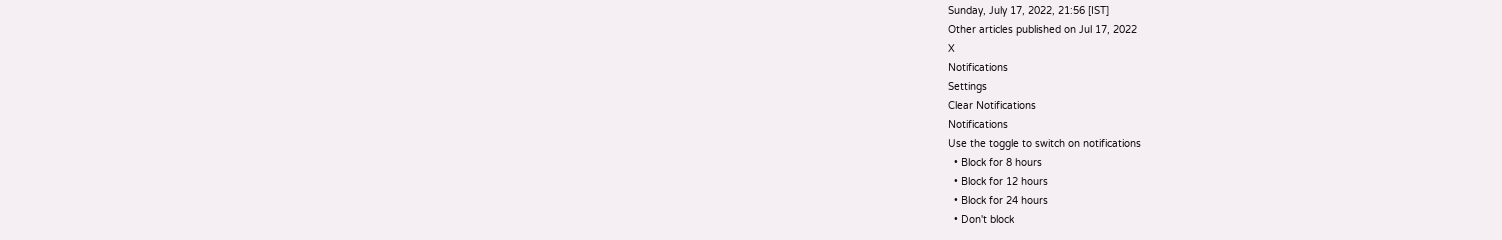Sunday, July 17, 2022, 21:56 [IST]
Other articles published on Jul 17, 2022
X
Notifications
Settings
Clear Notifications
Notifications
Use the toggle to switch on notifications
  • Block for 8 hours
  • Block for 12 hours
  • Block for 24 hours
  • Don't block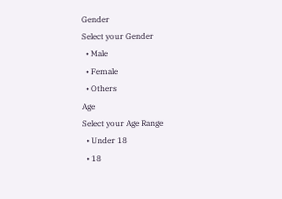Gender
Select your Gender
  • Male
  • Female
  • Others
Age
Select your Age Range
  • Under 18
  • 18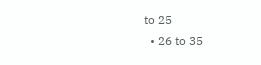to 25
  • 26 to 35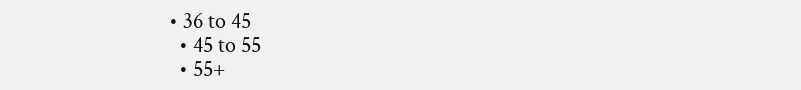• 36 to 45
  • 45 to 55
  • 55+